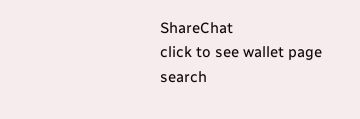ShareChat
click to see wallet page
search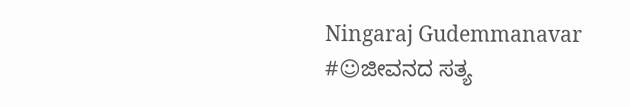Ningaraj Gudemmanavar #☺ಜೀವನದ ಸತ್ಯ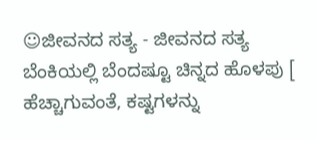☺ಜೀವನದ ಸತ್ಯ - ಜೀವನದ ಸತ್ಯ  ಬೆಂಕಿಯಲ್ಲಿ ಬೆಂದಷ್ಟೂ ಚಿನ್ನದ ಹೊಳಪು [ ಹೆಚ್ಚಾಗುವಂತೆ, ಕಷ್ಟಗಳನ್ನು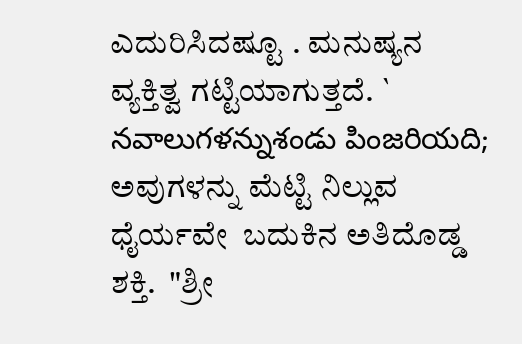ಎದುರಿಸಿದಷ್ಟೂ . ಮನುಷ್ಯನ ವ್ಯಕ್ತಿತ್ವ ಗಟ್ಟಿಯಾಗುತ್ತದೆ. ` నవాలుగళన్నుశండు పింజరియది;  ಅವುಗಳನ್ನು ಮೆಟ್ಟಿ ನಿಲ್ಲುವ ಧೈರ್ಯವೇ  ಬದುಕಿನ ಅತಿದೊಡ್ಡ ಶಕ್ತಿ.  "ಶ್ರೀ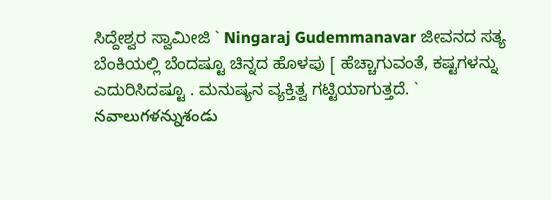ಸಿದ್ದೇಶ್ವರ ಸ್ವಾಮೀಜಿ ` Ningaraj Gudemmanavar ಜೀವನದ ಸತ್ಯ  ಬೆಂಕಿಯಲ್ಲಿ ಬೆಂದಷ್ಟೂ ಚಿನ್ನದ ಹೊಳಪು [ ಹೆಚ್ಚಾಗುವಂತೆ, ಕಷ್ಟಗಳನ್ನು ಎದುರಿಸಿದಷ್ಟೂ . ಮನುಷ್ಯನ ವ್ಯಕ್ತಿತ್ವ ಗಟ್ಟಿಯಾಗುತ್ತದೆ. ` నవాలుగళన్నుశండు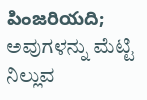పింజరియది;  ಅವುಗಳನ್ನು ಮೆಟ್ಟಿ ನಿಲ್ಲುವ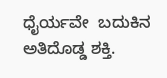ಧೈರ್ಯವೇ  ಬದುಕಿನ ಅತಿದೊಡ್ಡ ಶಕ್ತಿ.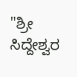"ಶ್ರೀ ಸಿದ್ದೇಶ್ವರ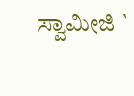ಸ್ವಾಮೀಜಿ `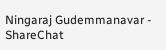Ningaraj Gudemmanavar - ShareChat